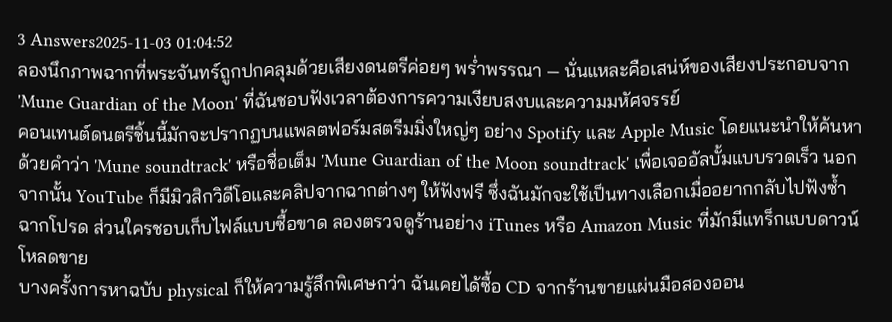3 Answers2025-11-03 01:04:52
ลองนึกภาพฉากที่พระจันทร์ถูกปกคลุมด้วยเสียงดนตรีค่อยๆ พร่ำพรรณา — นั่นแหละคือเสน่ห์ของเสียงประกอบจาก 'Mune Guardian of the Moon' ที่ฉันชอบฟังเวลาต้องการความเงียบสงบและความมหัศจรรย์
คอนเทนต์ดนตรีชิ้นนี้มักจะปรากฏบนแพลตฟอร์มสตรีมมิ่งใหญ่ๆ อย่าง Spotify และ Apple Music โดยแนะนำให้ค้นหาด้วยคำว่า 'Mune soundtrack' หรือชื่อเต็ม 'Mune Guardian of the Moon soundtrack' เพื่อเจออัลบั้มแบบรวดเร็ว นอกจากนั้น YouTube ก็มีมิวสิกวิดีโอและคลิปจากฉากต่างๆ ให้ฟังฟรี ซึ่งฉันมักจะใช้เป็นทางเลือกเมื่ออยากกลับไปฟังซ้ำฉากโปรด ส่วนใครชอบเก็บไฟล์แบบซื้อขาด ลองตรวจดูร้านอย่าง iTunes หรือ Amazon Music ที่มักมีแทร็กแบบดาวน์โหลดขาย
บางครั้งการหาฉบับ physical ก็ให้ความรู้สึกพิเศษกว่า ฉันเคยได้ซื้อ CD จากร้านขายแผ่นมือสองออน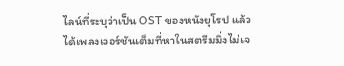ไลน์ที่ระบุว่าเป็น OST ของหนังยุโรป แล้วได้เพลงเวอร์ชันเต็มที่หาในสตรีมมิ่งไม่เจ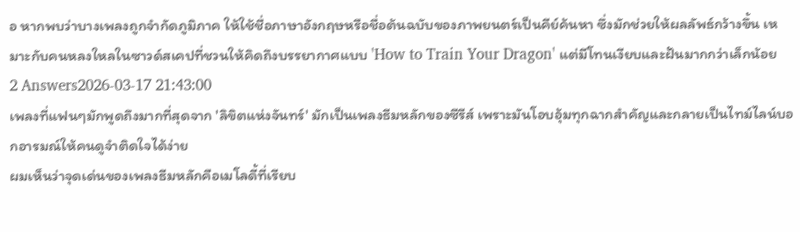อ หากพบว่าบางเพลงถูกจำกัดภูมิภาค ให้ใช้ชื่อภาษาอังกฤษหรือชื่อต้นฉบับของภาพยนตร์เป็นคีย์ค้นหา ซึ่งมักช่วยให้ผลลัพธ์กว้างขึ้น เหมาะกับคนหลงใหลในซาวด์สเคปที่ชวนให้คิดถึงบรรยากาศแบบ 'How to Train Your Dragon' แต่มีโทนเงียบและฝันมากกว่าเล็กน้อย
2 Answers2026-03-17 21:43:00
เพลงที่แฟนๆมักพูดถึงมากที่สุดจาก 'ลิขิตแห่งจันทร์' มักเป็นเพลงธีมหลักของซีรีส์ เพราะมันโอบอุ้มทุกฉากสำคัญและกลายเป็นไทม์ไลน์บอกอารมณ์ให้คนดูจำติดใจได้ง่าย
ผมเห็นว่าจุดเด่นของเพลงธีมหลักคือเมโลดี้ที่เรียบ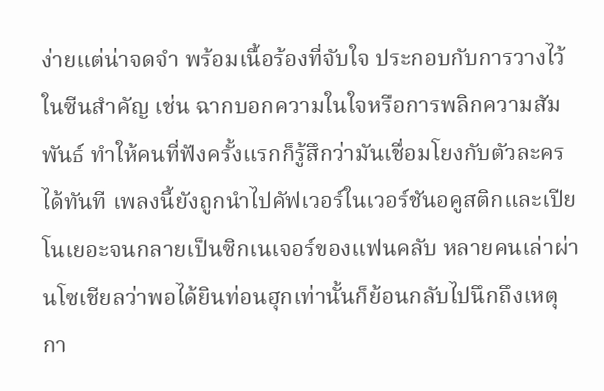ง่ายแต่น่าจดจำ พร้อมเนื้อร้องที่จับใจ ประกอบกับการวางไว้ในซีนสำคัญ เช่น ฉากบอกความในใจหรือการพลิกความสัมพันธ์ ทำให้คนที่ฟังครั้งแรกก็รู้สึกว่ามันเชื่อมโยงกับตัวละครได้ทันที เพลงนี้ยังถูกนำไปคัฟเวอร์ในเวอร์ชันอคูสติกและเปียโนเยอะจนกลายเป็นซิกเนเจอร์ของแฟนคลับ หลายคนเล่าผ่านโซเชียลว่าพอได้ยินท่อนฮุกเท่านั้นก็ย้อนกลับไปนึกถึงเหตุกา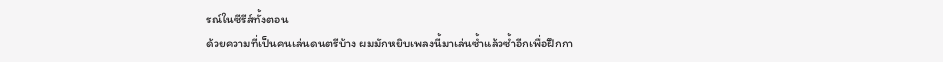รณ์ในซีรีส์ทั้งตอน
ด้วยความที่เป็นคนเล่นดนตรีบ้าง ผมมักหยิบเพลงนี้มาเล่นซ้ำแล้วซ้ำอีกเพื่อฝึกกา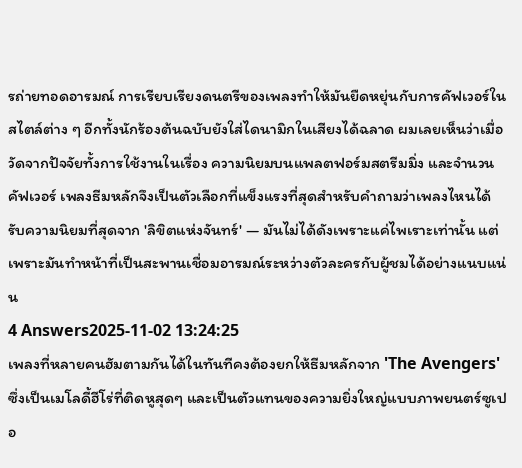รถ่ายทอดอารมณ์ การเรียบเรียงดนตรีของเพลงทำให้มันยืดหยุ่นกับการคัฟเวอร์ในสไตล์ต่าง ๆ อีกทั้งนักร้องต้นฉบับยังใส่ไดนามิกในเสียงได้ฉลาด ผมเลยเห็นว่าเมื่อวัดจากปัจจัยทั้งการใช้งานในเรื่อง ความนิยมบนแพลตฟอร์มสตรีมมิ่ง และจำนวนคัฟเวอร์ เพลงธีมหลักจึงเป็นตัวเลือกที่แข็งแรงที่สุดสำหรับคำถามว่าเพลงไหนได้รับความนิยมที่สุดจาก 'ลิขิตแห่งจันทร์' — มันไม่ได้ดังเพราะแค่ไพเราะเท่านั้น แต่เพราะมันทำหน้าที่เป็นสะพานเชื่อมอารมณ์ระหว่างตัวละครกับผู้ชมได้อย่างแนบแน่น
4 Answers2025-11-02 13:24:25
เพลงที่หลายคนฮัมตามกันได้ในทันทีคงต้องยกให้ธีมหลักจาก 'The Avengers' ซึ่งเป็นเมโลดี้ฮีโร่ที่ติดหูสุดๆ และเป็นตัวแทนของความยิ่งใหญ่แบบภาพยนตร์ซูเปอ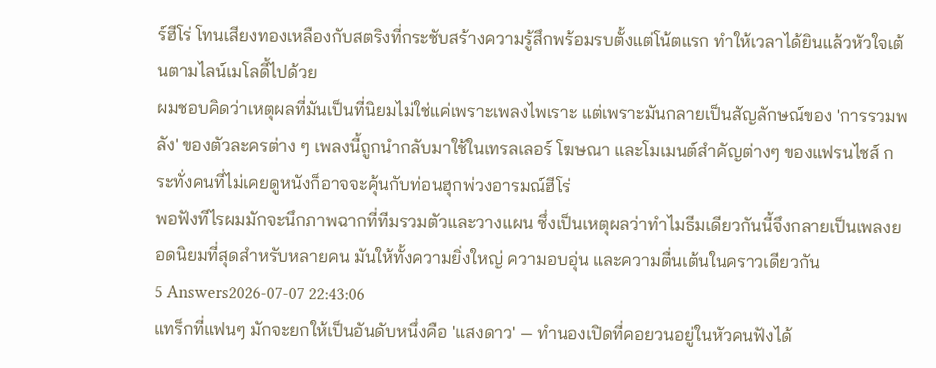ร์ฮีโร่ โทนเสียงทองเหลืองกับสตริงที่กระชับสร้างความรู้สึกพร้อมรบตั้งแต่โน้ตแรก ทำให้เวลาได้ยินแล้วหัวใจเต้นตามไลน์เมโลดี้ไปด้วย
ผมชอบคิดว่าเหตุผลที่มันเป็นที่นิยมไม่ใช่แค่เพราะเพลงไพเราะ แต่เพราะมันกลายเป็นสัญลักษณ์ของ 'การรวมพลัง' ของตัวละครต่าง ๆ เพลงนี้ถูกนำกลับมาใช้ในเทรลเลอร์ โฆษณา และโมเมนต์สำคัญต่างๆ ของแฟรนไชส์ กระทั่งคนที่ไม่เคยดูหนังก็อาจจะคุ้นกับท่อนฮุกพ่วงอารมณ์ฮีโร่
พอฟังทีไรผมมักจะนึกภาพฉากที่ทีมรวมตัวและวางแผน ซึ่งเป็นเหตุผลว่าทำไมธีมเดียวกันนี้จึงกลายเป็นเพลงยอดนิยมที่สุดสำหรับหลายคน มันให้ทั้งความยิ่งใหญ่ ความอบอุ่น และความตื่นเต้นในคราวเดียวกัน
5 Answers2026-07-07 22:43:06
แทร็กที่แฟนๆ มักจะยกให้เป็นอันดับหนึ่งคือ 'แสงดาว' — ทำนองเปิดที่คอยวนอยู่ในหัวคนฟังได้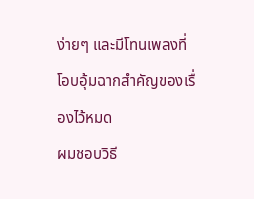ง่ายๆ และมีโทนเพลงที่โอบอุ้มฉากสำคัญของเรื่องไว้หมด
ผมชอบวิธี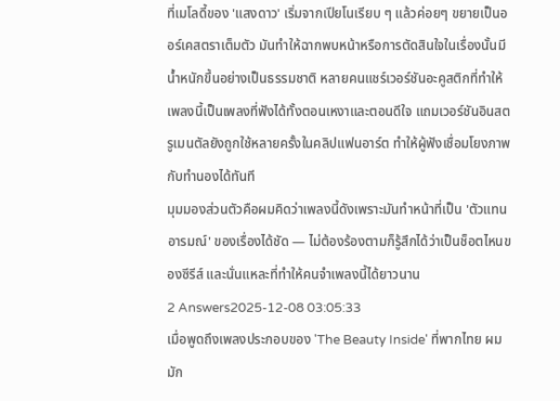ที่เมโลดี้ของ 'แสงดาว' เริ่มจากเปียโนเรียบ ๆ แล้วค่อยๆ ขยายเป็นออร์เคสตราเต็มตัว มันทำให้ฉากพบหน้าหรือการตัดสินใจในเรื่องนั้นมีน้ำหนักขึ้นอย่างเป็นธรรมชาติ หลายคนแชร์เวอร์ชันอะคูสติกที่ทำให้เพลงนี้เป็นเพลงที่ฟังได้ทั้งตอนเหงาและตอนดีใจ แถมเวอร์ชันอินสตรูเมนตัลยังถูกใช้หลายครั้งในคลิปแฟนอาร์ต ทำให้ผู้ฟังเชื่อมโยงภาพกับทำนองได้ทันที
มุมมองส่วนตัวคือผมคิดว่าเพลงนี้ดังเพราะมันทำหน้าที่เป็น 'ตัวแทนอารมณ์' ของเรื่องได้ชัด — ไม่ต้องร้องตามก็รู้สึกได้ว่าเป็นช็อตไหนของซีรีส์ และนั่นแหละที่ทำให้คนจำเพลงนี้ได้ยาวนาน
2 Answers2025-12-08 03:05:33
เมื่อพูดถึงเพลงประกอบของ 'The Beauty Inside' ที่พากไทย ผมมัก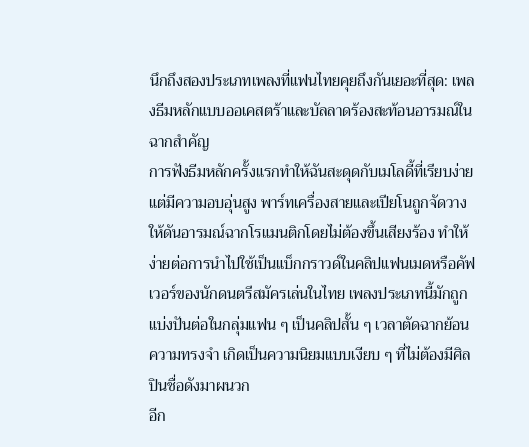นึกถึงสองประเภทเพลงที่แฟนไทยคุยถึงกันเยอะที่สุด: เพลงธีมหลักแบบออเคสตร้าและบัลลาดร้องสะท้อนอารมณ์ในฉากสำคัญ
การฟังธีมหลักครั้งแรกทำให้ฉันสะดุดกับเมโลดี้ที่เรียบง่ายแต่มีความอบอุ่นสูง พาร์ทเครื่องสายและเปียโนถูกจัดวางให้ดันอารมณ์ฉากโรแมนติกโดยไม่ต้องขึ้นเสียงร้อง ทำให้ง่ายต่อการนำไปใช้เป็นแบ็กกราวด์ในคลิปแฟนเมดหรือคัฟเวอร์ของนักดนตรีสมัครเล่นในไทย เพลงประเภทนี้มักถูกแบ่งปันต่อในกลุ่มแฟน ๆ เป็นคลิปสั้น ๆ เวลาตัดฉากย้อนความทรงจำ เกิดเป็นความนิยมแบบเงียบ ๆ ที่ไม่ต้องมีศิลปินชื่อดังมาผนวก
อีก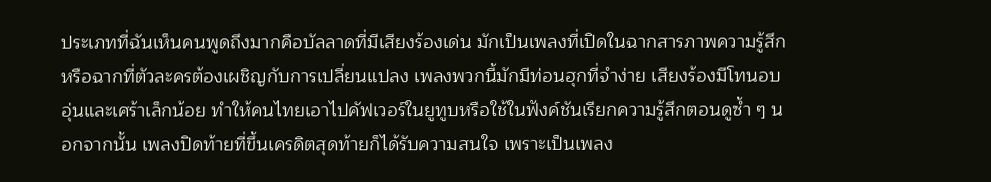ประเภทที่ฉันเห็นคนพูดถึงมากคือบัลลาดที่มีเสียงร้องเด่น มักเป็นเพลงที่เปิดในฉากสารภาพความรู้สึกหรือฉากที่ตัวละครต้องเผชิญกับการเปลี่ยนแปลง เพลงพวกนี้มักมีท่อนฮุกที่จำง่าย เสียงร้องมีโทนอบอุ่นและเศร้าเล็กน้อย ทำให้คนไทยเอาไปคัฟเวอร์ในยูทูบหรือใช้ในฟังค์ชันเรียกความรู้สึกตอนดูซ้ำ ๆ นอกจากนั้น เพลงปิดท้ายที่ขึ้นเครดิตสุดท้ายก็ได้รับความสนใจ เพราะเป็นเพลง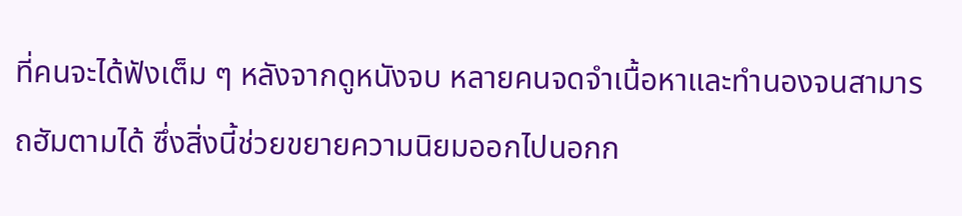ที่คนจะได้ฟังเต็ม ๆ หลังจากดูหนังจบ หลายคนจดจำเนื้อหาและทำนองจนสามารถฮัมตามได้ ซึ่งสิ่งนี้ช่วยขยายความนิยมออกไปนอกก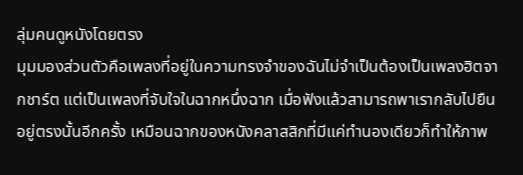ลุ่มคนดูหนังโดยตรง
มุมมองส่วนตัวคือเพลงที่อยู่ในความทรงจำของฉันไม่จำเป็นต้องเป็นเพลงฮิตจากชาร์ต แต่เป็นเพลงที่จับใจในฉากหนึ่งฉาก เมื่อฟังแล้วสามารถพาเรากลับไปยืนอยู่ตรงนั้นอีกครั้ง เหมือนฉากของหนังคลาสสิกที่มีแค่ทำนองเดียวก็ทำให้ภาพ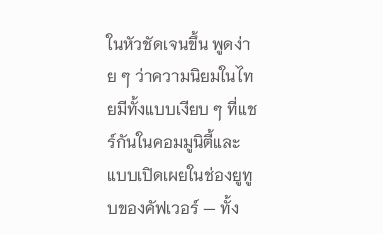ในหัวชัดเจนขึ้น พูดง่าย ๆ ว่าความนิยมในไทยมีทั้งแบบเงียบ ๆ ที่แชร์กันในคอมมูนิตี้และแบบเปิดเผยในช่องยูทูบของคัฟเวอร์ — ทั้ง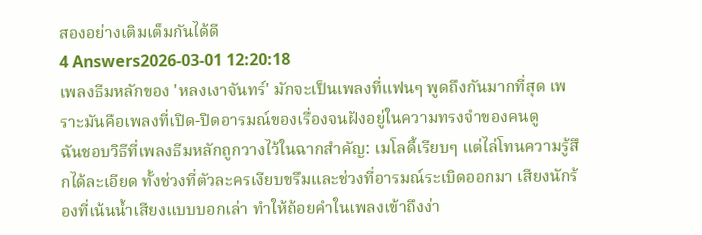สองอย่างเติมเต็มกันได้ดี
4 Answers2026-03-01 12:20:18
เพลงธีมหลักของ 'หลงเงาจันทร์' มักจะเป็นเพลงที่แฟนๆ พูดถึงกันมากที่สุด เพราะมันคือเพลงที่เปิด-ปิดอารมณ์ของเรื่องจนฝังอยู่ในความทรงจำของคนดู
ฉันชอบวิธีที่เพลงธีมหลักถูกวางไว้ในฉากสำคัญ: เมโลดี้เรียบๆ แต่ไล่โทนความรู้สึกได้ละเอียด ทั้งช่วงที่ตัวละครเงียบขรึมและช่วงที่อารมณ์ระเบิดออกมา เสียงนักร้องที่เน้นน้ำเสียงแบบบอกเล่า ทำให้ถ้อยคำในเพลงเข้าถึงง่า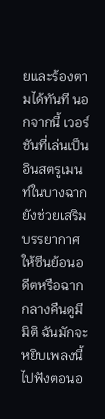ยและร้องตามได้ทันที นอกจากนี้ เวอร์ชันที่เล่นเป็นอินสตรูเมนท์ในบางฉากยังช่วยเสริมบรรยากาศให้ซีนย้อนอดีตหรือฉากกลางคืนดูมีมิติ ฉันมักจะหยิบเพลงนี้ไปฟังตอนอ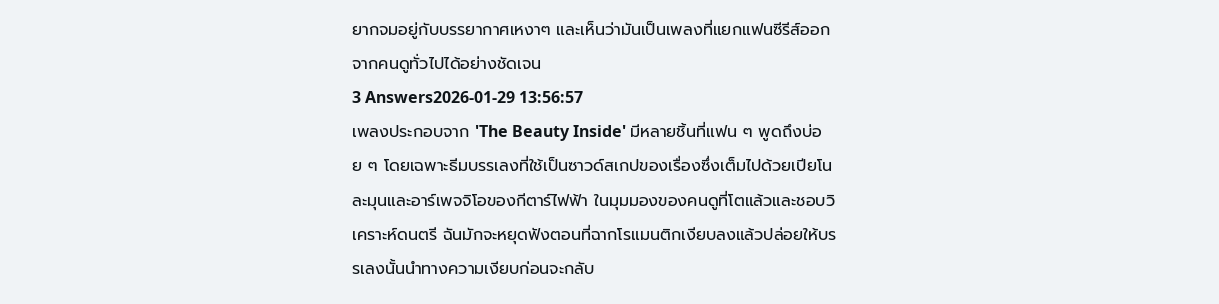ยากจมอยู่กับบรรยากาศเหงาๆ และเห็นว่ามันเป็นเพลงที่แยกแฟนซีรีส์ออกจากคนดูทั่วไปได้อย่างชัดเจน
3 Answers2026-01-29 13:56:57
เพลงประกอบจาก 'The Beauty Inside' มีหลายชิ้นที่แฟน ๆ พูดถึงบ่อย ๆ โดยเฉพาะธีมบรรเลงที่ใช้เป็นซาวด์สเกปของเรื่องซึ่งเต็มไปด้วยเปียโนละมุนและอาร์เพจจิโอของกีตาร์ไฟฟ้า ในมุมมองของคนดูที่โตแล้วและชอบวิเคราะห์ดนตรี ฉันมักจะหยุดฟังตอนที่ฉากโรแมนติกเงียบลงแล้วปล่อยให้บรรเลงนั้นนำทางความเงียบก่อนจะกลับ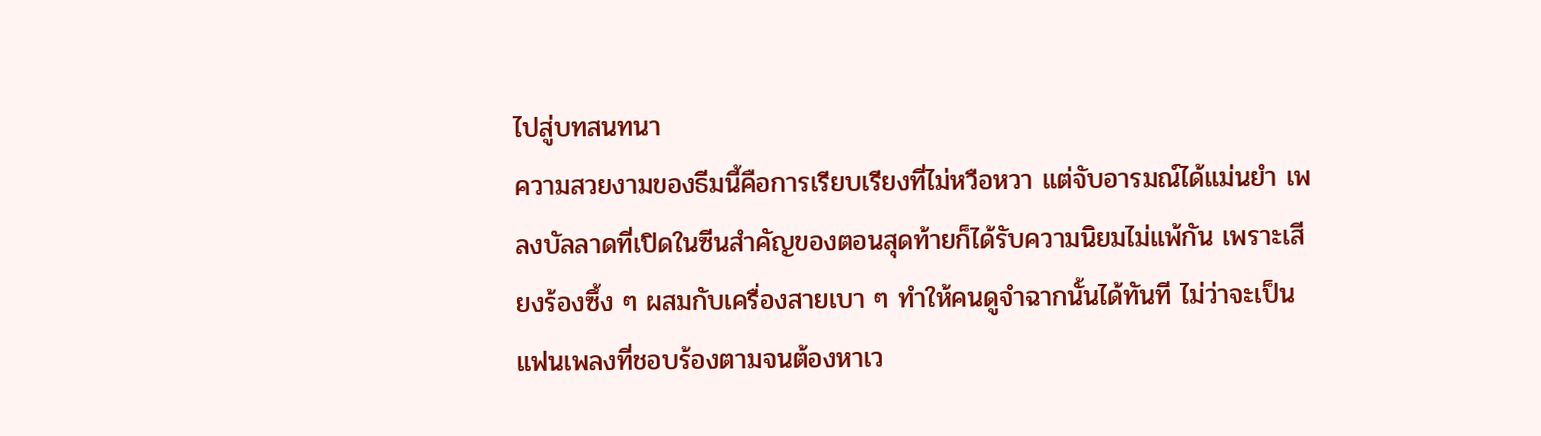ไปสู่บทสนทนา
ความสวยงามของธีมนี้คือการเรียบเรียงที่ไม่หวือหวา แต่จับอารมณ์ได้แม่นยำ เพลงบัลลาดที่เปิดในซีนสำคัญของตอนสุดท้ายก็ได้รับความนิยมไม่แพ้กัน เพราะเสียงร้องซึ้ง ๆ ผสมกับเครื่องสายเบา ๆ ทำให้คนดูจำฉากนั้นได้ทันที ไม่ว่าจะเป็นแฟนเพลงที่ชอบร้องตามจนต้องหาเว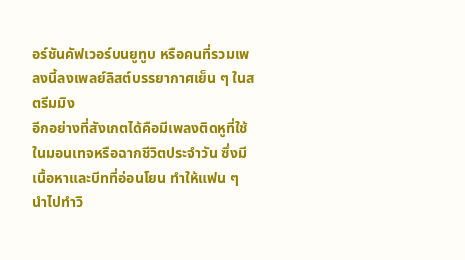อร์ชันคัฟเวอร์บนยูทูบ หรือคนที่รวมเพลงนี้ลงเพลย์ลิสต์บรรยากาศเย็น ๆ ในสตรีมมิง
อีกอย่างที่สังเกตได้คือมีเพลงติดหูที่ใช้ในมอนเทจหรือฉากชีวิตประจำวัน ซึ่งมีเนื้อหาและบีทที่อ่อนโยน ทำให้แฟน ๆ นำไปทำวิ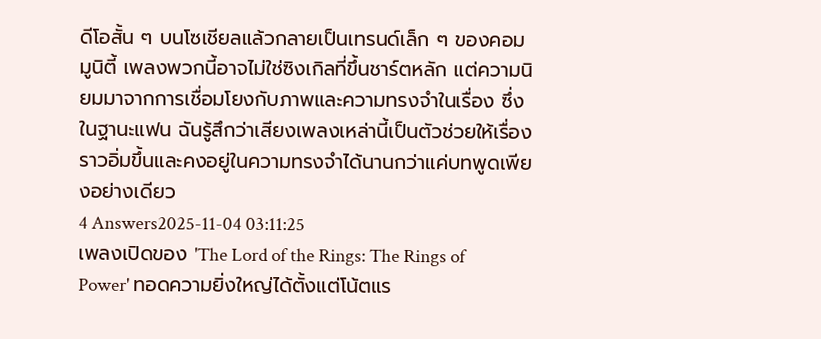ดีโอสั้น ๆ บนโซเชียลแล้วกลายเป็นเทรนด์เล็ก ๆ ของคอมมูนิตี้ เพลงพวกนี้อาจไม่ใช่ซิงเกิลที่ขึ้นชาร์ตหลัก แต่ความนิยมมาจากการเชื่อมโยงกับภาพและความทรงจำในเรื่อง ซึ่งในฐานะแฟน ฉันรู้สึกว่าเสียงเพลงเหล่านี้เป็นตัวช่วยให้เรื่องราวอิ่มขึ้นและคงอยู่ในความทรงจำได้นานกว่าแค่บทพูดเพียงอย่างเดียว
4 Answers2025-11-04 03:11:25
เพลงเปิดของ 'The Lord of the Rings: The Rings of Power' ทอดความยิ่งใหญ่ได้ตั้งแต่โน้ตแร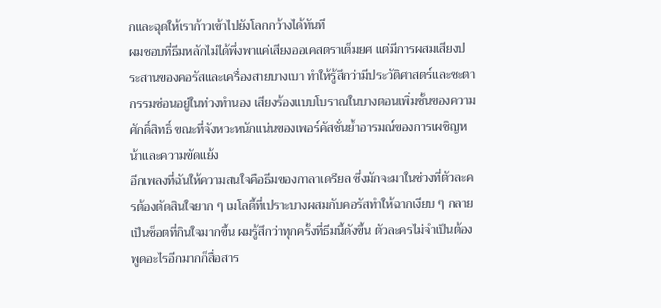กและฉุดให้เราก้าวเข้าไปยังโลกกว้างได้ทันที
ผมชอบที่ธีมหลักไม่ได้พึ่งพาแค่เสียงออเคสตราเต็มยศ แต่มีการผสมเสียงประสานของคอรัสและเครื่องสายบางเบา ทำให้รู้สึกว่ามีประวัติศาสตร์และชะตากรรมซ่อนอยู่ในท่วงทำนอง เสียงร้องแบบโบราณในบางตอนเพิ่มชั้นของความศักดิ์สิทธิ์ ขณะที่จังหวะหนักแน่นของเพอร์คัสชั่นย้ำอารมณ์ของการเผชิญหน้าและความขัดแย้ง
อีกเพลงที่ฉันให้ความสนใจคือธีมของกาลาเดรียล ซึ่งมักจะมาในช่วงที่ตัวละครต้องตัดสินใจยาก ๆ เมโลดี้ที่เปราะบางผสมกับคอรัสทำให้ฉากเงียบ ๆ กลายเป็นช็อตที่กินใจมากขึ้น ผมรู้สึกว่าทุกครั้งที่ธีมนี้ดังขึ้น ตัวละครไม่จำเป็นต้องพูดอะไรอีกมากก็สื่อสาร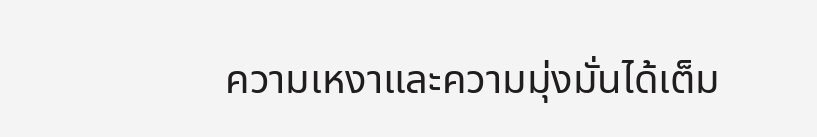ความเหงาและความมุ่งมั่นได้เต็ม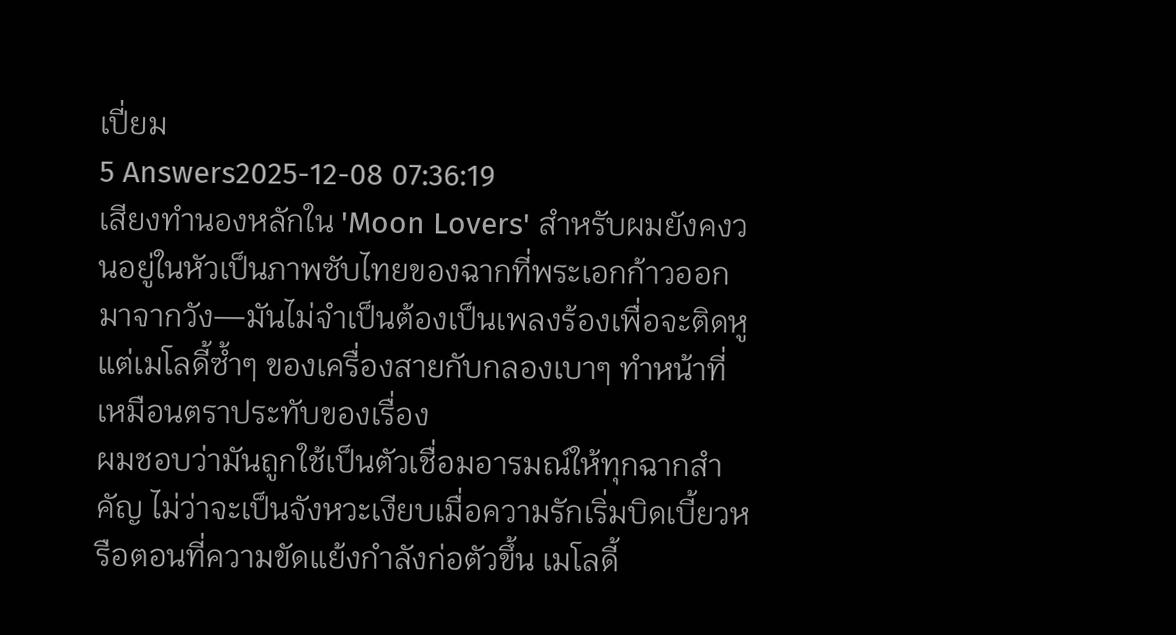เปี่ยม
5 Answers2025-12-08 07:36:19
เสียงทำนองหลักใน 'Moon Lovers' สำหรับผมยังคงวนอยู่ในหัวเป็นภาพซับไทยของฉากที่พระเอกก้าวออกมาจากวัง—มันไม่จำเป็นต้องเป็นเพลงร้องเพื่อจะติดหู แต่เมโลดี้ซ้ำๆ ของเครื่องสายกับกลองเบาๆ ทำหน้าที่เหมือนตราประทับของเรื่อง
ผมชอบว่ามันถูกใช้เป็นตัวเชื่อมอารมณ์ให้ทุกฉากสำคัญ ไม่ว่าจะเป็นจังหวะเงียบเมื่อความรักเริ่มบิดเบี้ยวหรือตอนที่ความขัดแย้งกำลังก่อตัวขึ้น เมโลดี้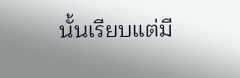นั้นเรียบแต่มี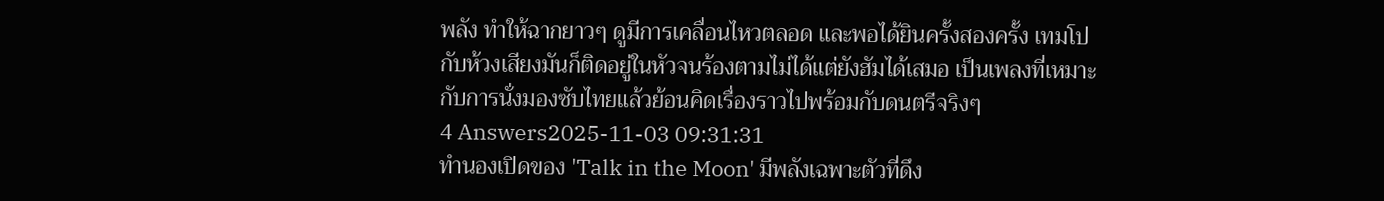พลัง ทำให้ฉากยาวๆ ดูมีการเคลื่อนไหวตลอด และพอได้ยินครั้งสองครั้ง เทมโปกับห้วงเสียงมันก็ติดอยู่ในหัวจนร้องตามไม่ได้แต่ยังฮัมได้เสมอ เป็นเพลงที่เหมาะกับการนั่งมองซับไทยแล้วย้อนคิดเรื่องราวไปพร้อมกับดนตรีจริงๆ
4 Answers2025-11-03 09:31:31
ทำนองเปิดของ 'Talk in the Moon' มีพลังเฉพาะตัวที่ดึง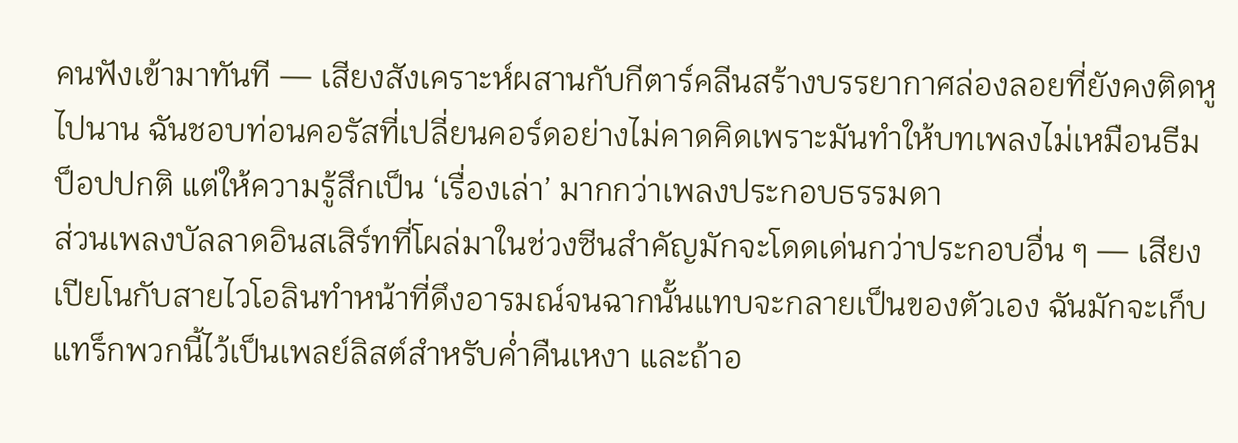คนฟังเข้ามาทันที — เสียงสังเคราะห์ผสานกับกีตาร์คลีนสร้างบรรยากาศล่องลอยที่ยังคงติดหูไปนาน ฉันชอบท่อนคอรัสที่เปลี่ยนคอร์ดอย่างไม่คาดคิดเพราะมันทำให้บทเพลงไม่เหมือนธีมป็อปปกติ แต่ให้ความรู้สึกเป็น ‘เรื่องเล่า’ มากกว่าเพลงประกอบธรรมดา
ส่วนเพลงบัลลาดอินสเสิร์ทที่โผล่มาในช่วงซีนสำคัญมักจะโดดเด่นกว่าประกอบอื่น ๆ — เสียงเปียโนกับสายไวโอลินทำหน้าที่ดึงอารมณ์จนฉากนั้นแทบจะกลายเป็นของตัวเอง ฉันมักจะเก็บแทร็กพวกนี้ไว้เป็นเพลย์ลิสต์สำหรับค่ำคืนเหงา และถ้าอ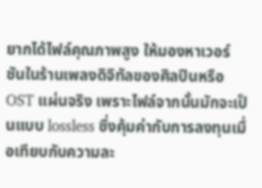ยากได้ไฟล์คุณภาพสูง ให้มองหาเวอร์ชันในร้านเพลงดิจิทัลของศิลปินหรือ OST แผ่นจริง เพราะไฟล์จากนั้นมักจะเป็นแบบ lossless ซึ่งคุ้มค่ากับการลงทุนเมื่อเทียบกับความละ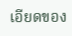เอียดของ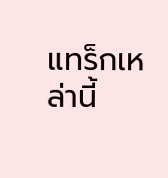แทร็กเหล่านี้